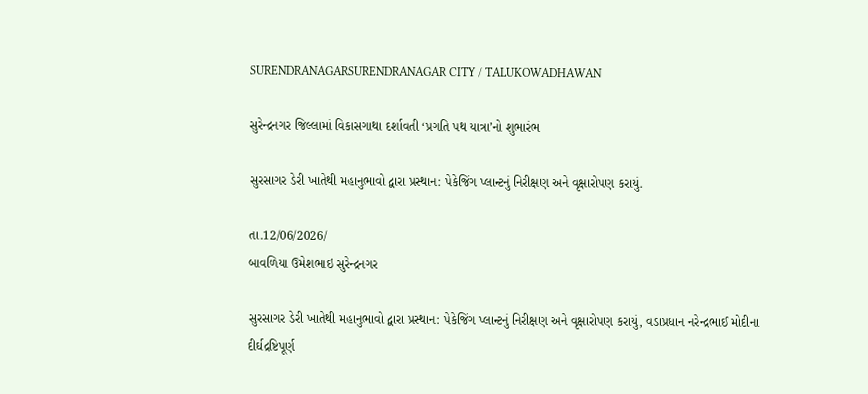SURENDRANAGARSURENDRANAGAR CITY / TALUKOWADHAWAN

સુરેન્દ્રનગર જિલ્લામાં વિકાસગાથા દર્શાવતી ‘પ્રગતિ પથ યાત્રા’નો શુભારંભ

સુરસાગર ડેરી ખાતેથી મહાનુભાવો દ્વારા પ્રસ્થાન: પેકેજિંગ પ્લાન્ટનું નિરીક્ષણ અને વૃક્ષારોપણ કરાયું.

તા.12/06/2026/
બાવળિયા ઉમેશભાઇ સુરેન્દ્રનગર

સુરસાગર ડેરી ખાતેથી મહાનુભાવો દ્વારા પ્રસ્થાન: પેકેજિંગ પ્લાન્ટનું નિરીક્ષણ અને વૃક્ષારોપણ કરાયું, વડાપ્રધાન નરેન્દ્રભાઈ મોદીના દીર્ઘદ્રષ્ટિપૂર્ણ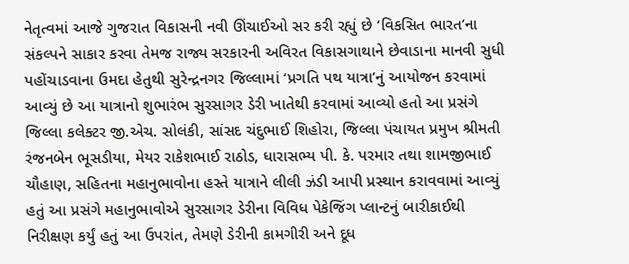નેતૃત્વમાં આજે ગુજરાત વિકાસની નવી ઊંચાઈઓ સર કરી રહ્યું છે ‘વિકસિત ભારત’ના સંકલ્પને સાકાર કરવા તેમજ રાજ્ય સરકારની અવિરત વિકાસગાથાને છેવાડાના માનવી સુધી પહોંચાડવાના ઉમદા હેતુથી સુરેન્દ્રનગર જિલ્લામાં ‘પ્રગતિ પથ યાત્રા’નું આયોજન કરવામાં આવ્યું છે આ યાત્રાનો શુભારંભ સુરસાગર ડેરી ખાતેથી કરવામાં આવ્યો હતો આ પ્રસંગે જિલ્લા કલેક્ટર જી.એચ. સોલંકી, સાંસદ ચંદુભાઈ શિહોરા, જિલ્લા પંચાયત પ્રમુખ શ્રીમતી રંજનબેન ભૂસડીયા, મેયર રાકેશભાઈ રાઠોડ, ધારાસભ્ય પી. કે. પરમાર તથા શામજીભાઈ ચૌહાણ, સહિતના મહાનુભાવોના હસ્તે યાત્રાને લીલી ઝંડી આપી પ્રસ્થાન કરાવવામાં આવ્યું હતું આ પ્રસંગે મહાનુભાવોએ સુરસાગર ડેરીના વિવિધ પેકેજિંગ પ્લાન્ટનું બારીકાઈથી નિરીક્ષણ કર્યું હતું આ ઉપરાંત, તેમણે ડેરીની કામગીરી અને દૂધ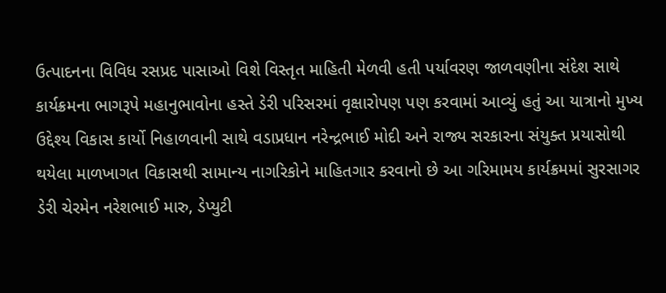ઉત્પાદનના વિવિધ રસપ્રદ પાસાઓ વિશે વિસ્તૃત માહિતી મેળવી હતી પર્યાવરણ જાળવણીના સંદેશ સાથે કાર્યક્રમના ભાગરૂપે મહાનુભાવોના હસ્તે ડેરી પરિસરમાં વૃક્ષારોપણ પણ કરવામાં આવ્યું હતું આ યાત્રાનો મુખ્ય ઉદ્દેશ્ય વિકાસ કાર્યો નિહાળવાની સાથે વડાપ્રધાન નરેન્દ્રભાઈ મોદી અને રાજ્ય સરકારના સંયુક્ત પ્રયાસોથી થયેલા માળખાગત વિકાસથી સામાન્ય નાગરિકોને માહિતગાર કરવાનો છે આ ગરિમામય કાર્યક્રમમાં સુરસાગર ડેરી ચેરમેન નરેશભાઈ મારુ, ડેપ્યુટી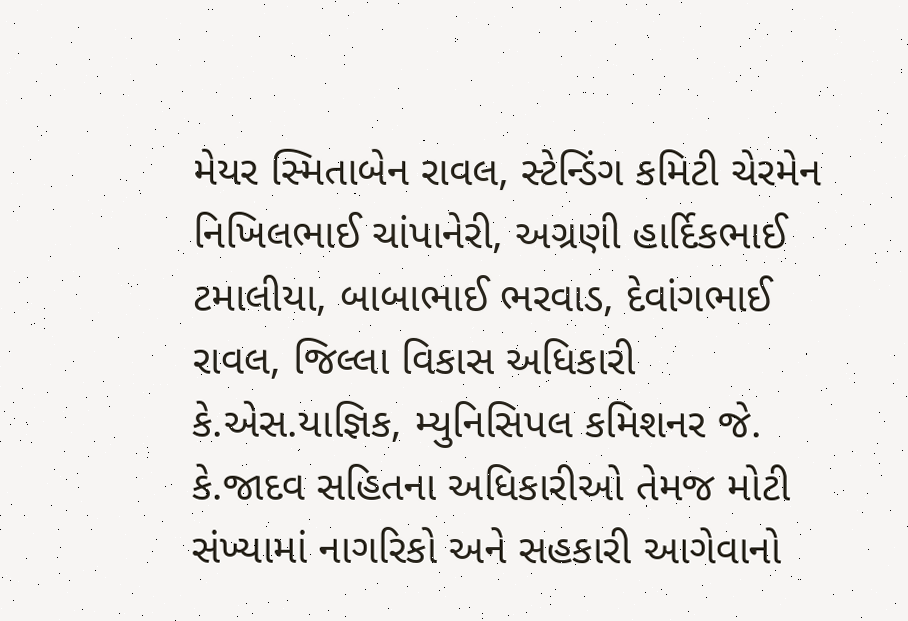મેયર સ્મિતાબેન રાવલ, સ્ટેન્ડિંગ કમિટી ચેરમેન નિખિલભાઈ ચાંપાનેરી, અગ્રણી હાર્દિકભાઈ ટમાલીયા, બાબાભાઈ ભરવાડ, દેવાંગભાઈ રાવલ, જિલ્લા વિકાસ અધિકારી કે.એસ.યાજ્ઞિક, મ્યુનિસિપલ કમિશનર જે. કે.જાદવ સહિતના અધિકારીઓ તેમજ મોટી સંખ્યામાં નાગરિકો અને સહકારી આગેવાનો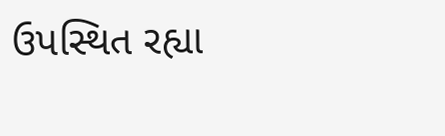ઉપસ્થિત રહ્યા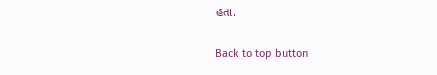હતા.

Back to top button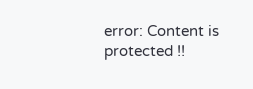error: Content is protected !!